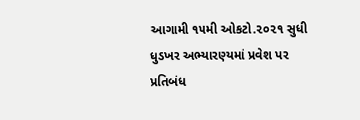આગામી ૧૫મી ઓકટો.૨૦૨૧ સુધી ધુડખર અભ્યારણ્યમાં પ્રવેશ પર પ્રતિબંધ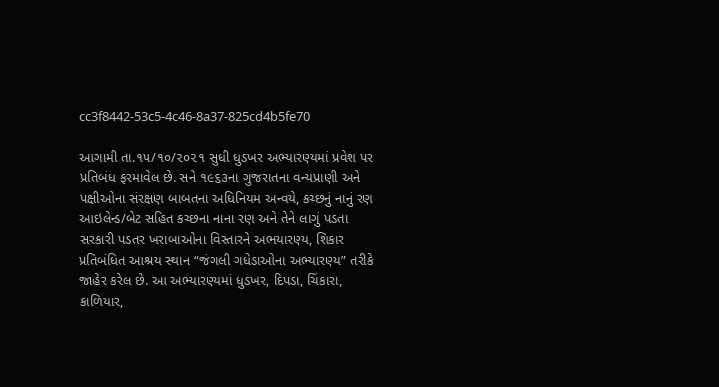cc3f8442-53c5-4c46-8a37-825cd4b5fe70

આગામી તા.૧૫/૧૦/૨૦૨૧ સુધી ધુડખર અભ્યારણ્યમાં પ્રવેશ પર પ્રતિબંધ ફરમાવેલ છે. સને ૧૯૬૩ના ગુજરાતના વન્યપ્રાણી અને પક્ષીઓના સંરક્ષણ બાબતના અધિનિયમ અન્વયે, કચ્છનું નાનું રણ આઇલેન્ડ/બેટ સહિત કચ્છના નાના રણ અને તેને લાગું પડતા સરકારી પડતર ખરાબાઓના વિસ્તારને અભયારણ્ય, શિકાર પ્રતિબંધિત આશ્રય સ્થાન “જંગલી ગધેડાઓના અભ્યારણ્ય” તરીકે જાહેર કરેલ છે. આ અભ્યારણ્યમાં ધુડખર, દિપડા, ચિંકારા, કાળિયાર,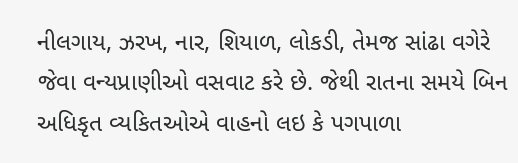નીલગાય, ઝરખ, નાર, શિયાળ, લોકડી, તેમજ સાંઢા વગેરે જેવા વન્યપ્રાણીઓ વસવાટ કરે છે. જેથી રાતના સમયે બિન અધિકૃત વ્યકિતઓએ વાહનો લઇ કે પગપાળા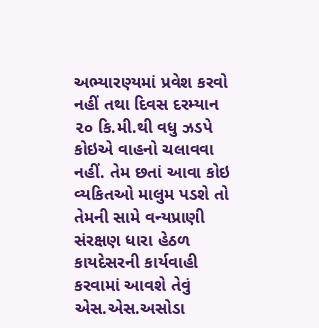અભ્યારણ્યમાં પ્રવેશ કરવો નહીં તથા દિવસ દરમ્યાન ૨૦ કિ.મી.થી વધુ ઝડપે કોઇએ વાહનો ચલાવવા નહીં. તેમ છતાં આવા કોઇ વ્યકિતઓ માલુમ પડશે તો તેમની સામે વન્યપ્રાણી સંરક્ષણ ધારા હેઠળ કાયદેસરની કાર્યવાહી કરવામાં આવશે તેવું એસ.એસ.અસોડા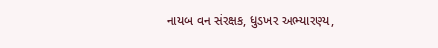નાયબ વન સંરક્ષક, ધુડખર અભ્યારણ્ય,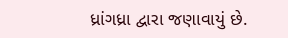ધ્રાંગધ્રા દ્વારા જણાવાયું છે.